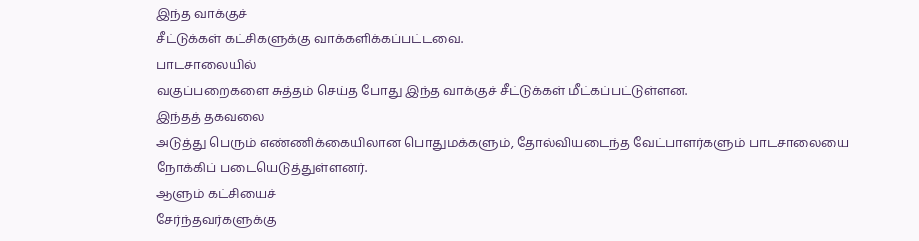இந்த வாக்குச்
சீட்டுக்கள் கட்சிகளுக்கு வாக்களிக்கப்பட்டவை.
பாடசாலையில்
வகுப்பறைகளை சுத்தம் செய்த போது இந்த வாக்குச் சீட்டுக்கள் மீட்கப்பட்டுள்ளன.
இந்தத் தகவலை
அடுத்து பெரும் எண்ணிக்கையிலான பொதுமக்களும், தோல்வியடைந்த வேட்பாளர்களும் பாடசாலையை
நோக்கிப் படையெடுத்துள்ளனர்.
ஆளும் கட்சியைச்
சேர்ந்தவர்களுக்கு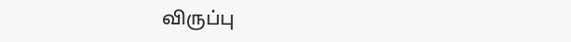விருப்பு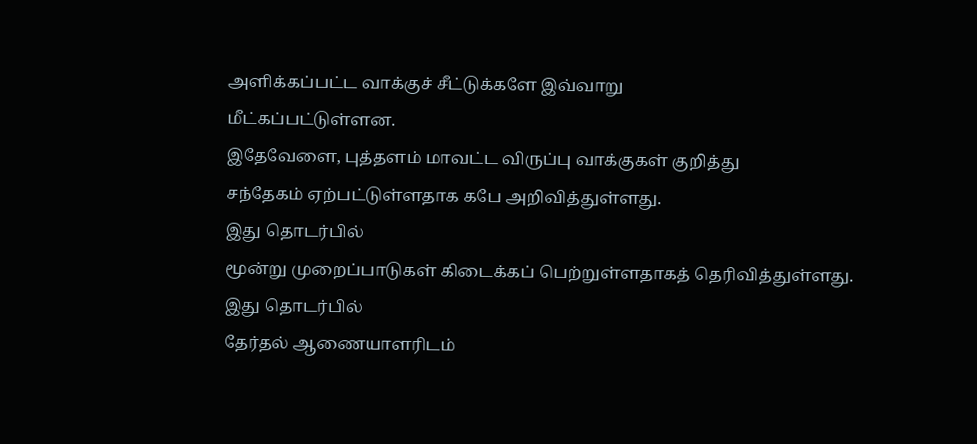அளிக்கப்பட்ட வாக்குச் சீட்டுக்களே இவ்வாறு
மீட்கப்பட்டுள்ளன.
இதேவேளை, புத்தளம் மாவட்ட விருப்பு வாக்குகள் குறித்து
சந்தேகம் ஏற்பட்டுள்ளதாக கபே அறிவித்துள்ளது.
இது தொடர்பில்
மூன்று முறைப்பாடுகள் கிடைக்கப் பெற்றுள்ளதாகத் தெரிவித்துள்ளது.
இது தொடர்பில்
தேர்தல் ஆணையாளரிடம்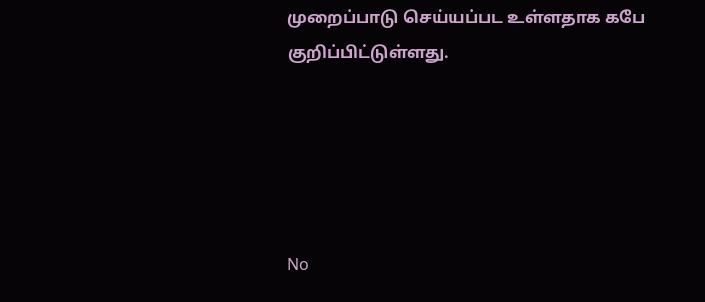முறைப்பாடு செய்யப்பட உள்ளதாக கபே குறிப்பிட்டுள்ளது.





No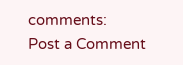comments:
Post a Comment